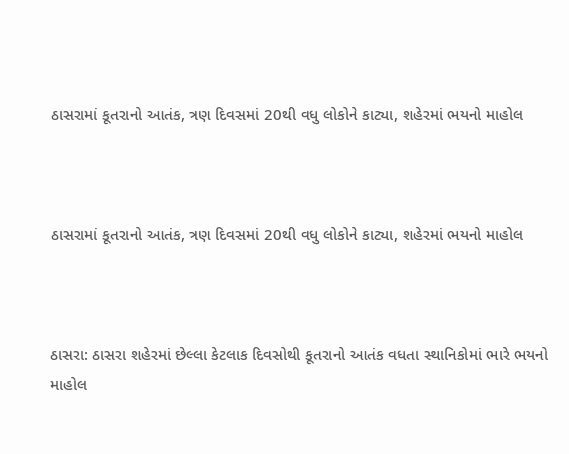ઠાસરામાં કૂતરાનો આતંક, ત્રણ દિવસમાં 20થી વધુ લોકોને કાટ્યા, શહેરમાં ભયનો માહોલ



ઠાસરામાં કૂતરાનો આતંક, ત્રણ દિવસમાં 20થી વધુ લોકોને કાટ્યા, શહેરમાં ભયનો માહોલ



ઠાસરા: ઠાસરા શહેરમાં છેલ્લા કેટલાક દિવસોથી કૂતરાનો આતંક વધતા સ્થાનિકોમાં ભારે ભયનો માહોલ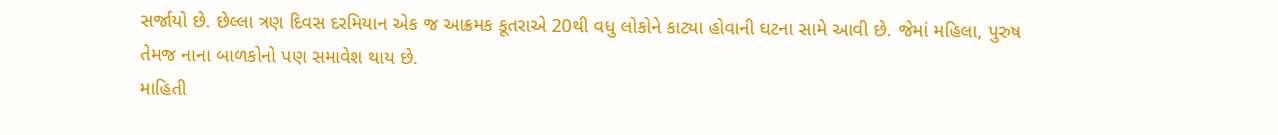સર્જાયો છે. છેલ્લા ત્રણ દિવસ દરમિયાન એક જ આક્રમક કૂતરાએ 20થી વધુ લોકોને કાટ્યા હોવાની ઘટના સામે આવી છે. જેમાં મહિલા, પુરુષ તેમજ નાના બાળકોનો પણ સમાવેશ થાય છે.
માહિતી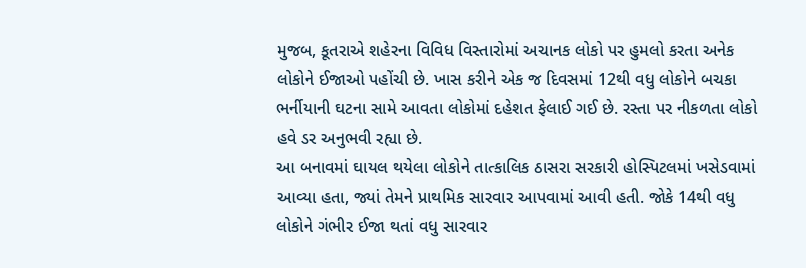મુજબ, કૂતરાએ શહેરના વિવિધ વિસ્તારોમાં અચાનક લોકો પર હુમલો કરતા અનેક લોકોને ઈજાઓ પહોંચી છે. ખાસ કરીને એક જ દિવસમાં 12થી વધુ લોકોને બચકા ભર્નીયાની ઘટના સામે આવતા લોકોમાં દહેશત ફેલાઈ ગઈ છે. રસ્તા પર નીકળતા લોકો હવે ડર અનુભવી રહ્યા છે.
આ બનાવમાં ઘાયલ થયેલા લોકોને તાત્કાલિક ઠાસરા સરકારી હોસ્પિટલમાં ખસેડવામાં આવ્યા હતા, જ્યાં તેમને પ્રાથમિક સારવાર આપવામાં આવી હતી. જોકે 14થી વધુ લોકોને ગંભીર ઈજા થતાં વધુ સારવાર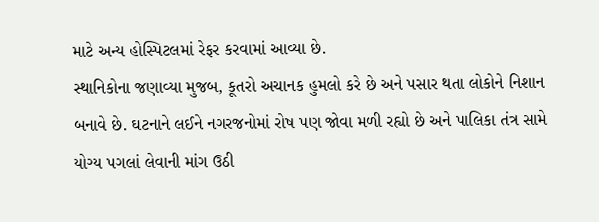માટે અન્ય હોસ્પિટલમાં રેફર કરવામાં આવ્યા છે.
સ્થાનિકોના જણાવ્યા મુજબ, કૂતરો અચાનક હુમલો કરે છે અને પસાર થતા લોકોને નિશાન બનાવે છે. ઘટનાને લઈને નગરજનોમાં રોષ પણ જોવા મળી રહ્યો છે અને પાલિકા તંત્ર સામે યોગ્ય પગલાં લેવાની માંગ ઉઠી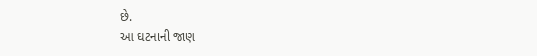છે.
આ ઘટનાની જાણ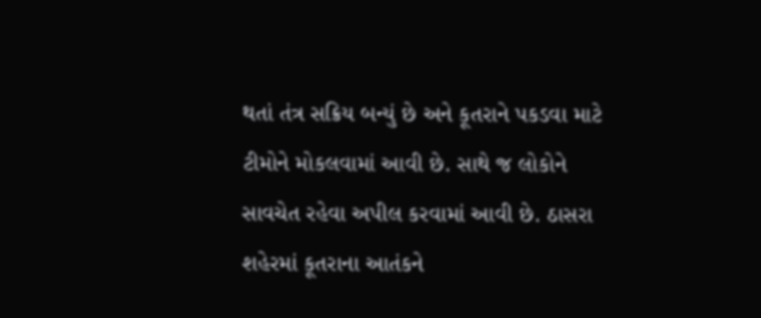થતાં તંત્ર સક્રિય બન્યું છે અને કૂતરાને પકડવા માટે ટીમોને મોકલવામાં આવી છે. સાથે જ લોકોને સાવચેત રહેવા અપીલ કરવામાં આવી છે. ઠાસરા શહેરમાં કૂતરાના આતંકને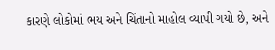કારણે લોકોમાં ભય અને ચિંતાનો માહોલ વ્યાપી ગયો છે, અને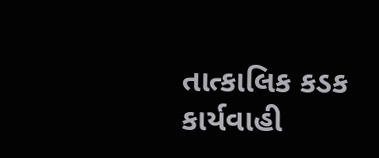તાત્કાલિક કડક કાર્યવાહી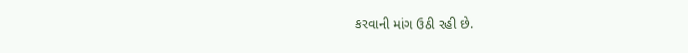કરવાની માંગ ઉઠી રહી છે.